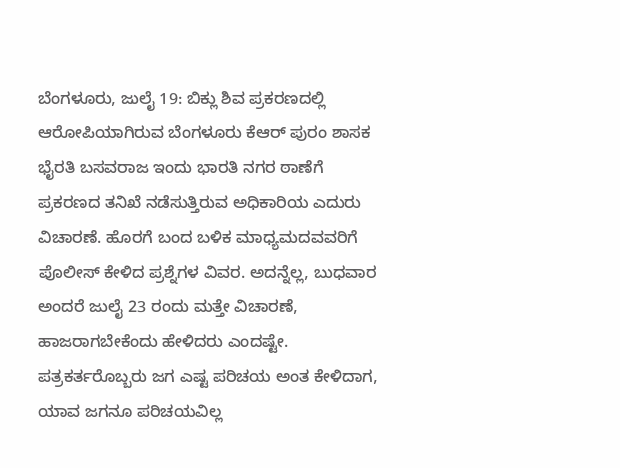ಬೆಂಗಳೂರು, ಜುಲೈ 19: ಬಿಕ್ಲು ಶಿವ ಪ್ರಕರಣದಲ್ಲಿ ಆರೋಪಿಯಾಗಿರುವ ಬೆಂಗಳೂರು ಕೆಆರ್ ಪುರಂ ಶಾಸಕ ಭೈರತಿ ಬಸವರಾಜ ಇಂದು ಭಾರತಿ ನಗರ ಠಾಣೆಗೆ ಪ್ರಕರಣದ ತನಿಖೆ ನಡೆಸುತ್ತಿರುವ ಅಧಿಕಾರಿಯ ಎದುರು ವಿಚಾರಣೆ. ಹೊರಗೆ ಬಂದ ಬಳಿಕ ಮಾಧ್ಯಮದವವರಿಗೆ ಪೊಲೀಸ್ ಕೇಳಿದ ಪ್ರಶ್ನೆಗಳ ವಿವರ. ಅದನ್ನೆಲ್ಲ, ಬುಧವಾರ ಅಂದರೆ ಜುಲೈ 23 ರಂದು ಮತ್ತೇ ವಿಚಾರಣೆ, ಹಾಜರಾಗಬೇಕೆಂದು ಹೇಳಿದರು ಎಂದಷ್ಟೇ. ಪತ್ರಕರ್ತರೊಬ್ಬರು ಜಗ ಎಷ್ಟ ಪರಿಚಯ ಅಂತ ಕೇಳಿದಾಗ, ಯಾವ ಜಗನೂ ಪರಿಚಯವಿಲ್ಲ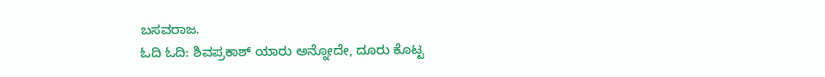ಬಸವರಾಜ.
ಓದಿ ಓದಿ: ಶಿವಪ್ರಕಾಶ್ ಯಾರು ಅನ್ನೋದೇ, ದೂರು ಕೊಟ್ಟ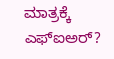ಮಾತ್ರಕ್ಕೆ ಎಫ್ಐಅರ್?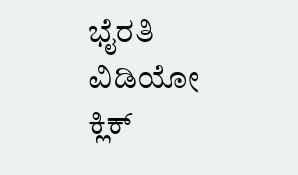ಭೈರತಿ
ವಿಡಿಯೋ ಕ್ಲಿಕ್